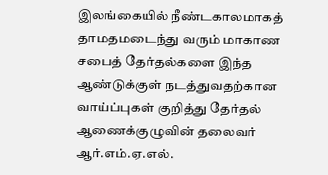இலங்கையில் நீண்டகாலமாகத் தாமதமடைந்து வரும் மாகாண சபைத் தேர்தல்களை இந்த ஆண்டுக்குள் நடத்துவதற்கான வாய்ப்புகள் குறித்து தேர்தல் ஆணைக்குழுவின் தலைவர் ஆர்.எம்.ஏ.எல்.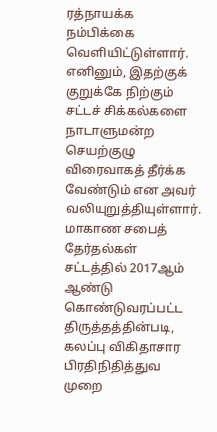ரத்நாயக்க நம்பிக்கை வெளியிட்டுள்ளார்.
எனினும், இதற்குக் குறுக்கே நிற்கும் சட்டச் சிக்கல்களை நாடாளுமன்ற செயற்குழு விரைவாகத் தீர்க்க வேண்டும் என அவர் வலியுறுத்தியுள்ளார்.
மாகாண சபைத் தேர்தல்கள் சட்டத்தில் 2017ஆம் ஆண்டு கொண்டுவரப்பட்ட திருத்தத்தின்படி, கலப்பு விகிதாசார பிரதிநிதித்துவ முறை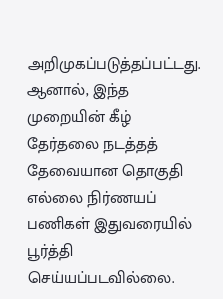அறிமுகப்படுத்தப்பட்டது.
ஆனால், இந்த முறையின் கீழ் தேர்தலை நடத்தத் தேவையான தொகுதி எல்லை நிர்ணயப் பணிகள் இதுவரையில் பூர்த்தி செய்யப்படவில்லை.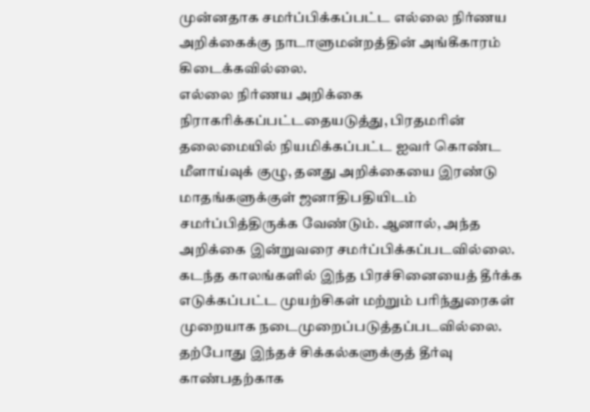முன்னதாக சமர்ப்பிக்கப்பட்ட எல்லை நிர்ணய அறிக்கைக்கு நாடாளுமன்றத்தின் அங்கீகாரம் கிடைக்கவில்லை.
எல்லை நிர்ணய அறிக்கை நிராகரிக்கப்பட்டதையடுத்து, பிரதமரின் தலைமையில் நியமிக்கப்பட்ட ஐவர் கொண்ட மீளாய்வுக் குழு, தனது அறிக்கையை இரண்டு மாதங்களுக்குள் ஜனாதிபதியிடம் சமர்ப்பித்திருக்க வேண்டும். ஆனால், அந்த அறிக்கை இன்றுவரை சமர்ப்பிக்கப்படவில்லை.
கடந்த காலங்களில் இந்த பிரச்சினையைத் தீர்க்க எடுக்கப்பட்ட முயற்சிகள் மற்றும் பரிந்துரைகள் முறையாக நடைமுறைப்படுத்தப்படவில்லை.
தற்போது இந்தச் சிக்கல்களுக்குத் தீர்வு காண்பதற்காக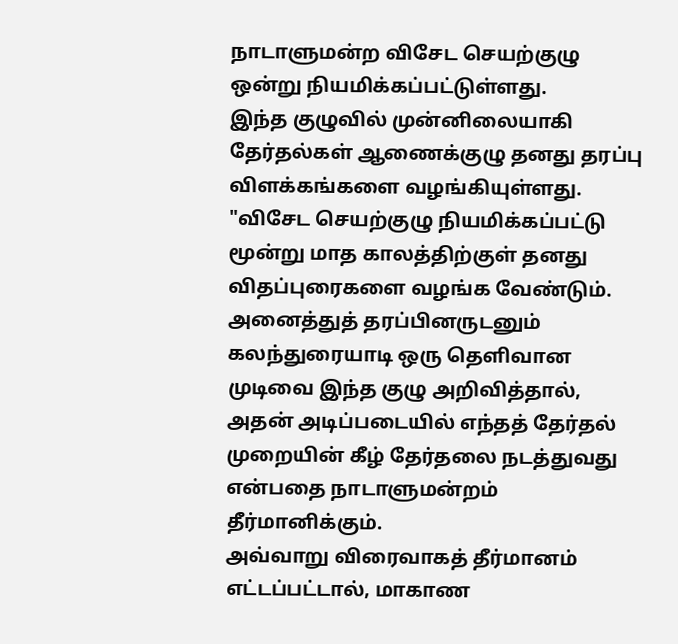நாடாளுமன்ற விசேட செயற்குழு ஒன்று நியமிக்கப்பட்டுள்ளது.
இந்த குழுவில் முன்னிலையாகி தேர்தல்கள் ஆணைக்குழு தனது தரப்பு விளக்கங்களை வழங்கியுள்ளது.
"விசேட செயற்குழு நியமிக்கப்பட்டு மூன்று மாத காலத்திற்குள் தனது விதப்புரைகளை வழங்க வேண்டும். அனைத்துத் தரப்பினருடனும் கலந்துரையாடி ஒரு தெளிவான முடிவை இந்த குழு அறிவித்தால், அதன் அடிப்படையில் எந்தத் தேர்தல் முறையின் கீழ் தேர்தலை நடத்துவது என்பதை நாடாளுமன்றம் தீர்மானிக்கும்.
அவ்வாறு விரைவாகத் தீர்மானம் எட்டப்பட்டால், மாகாண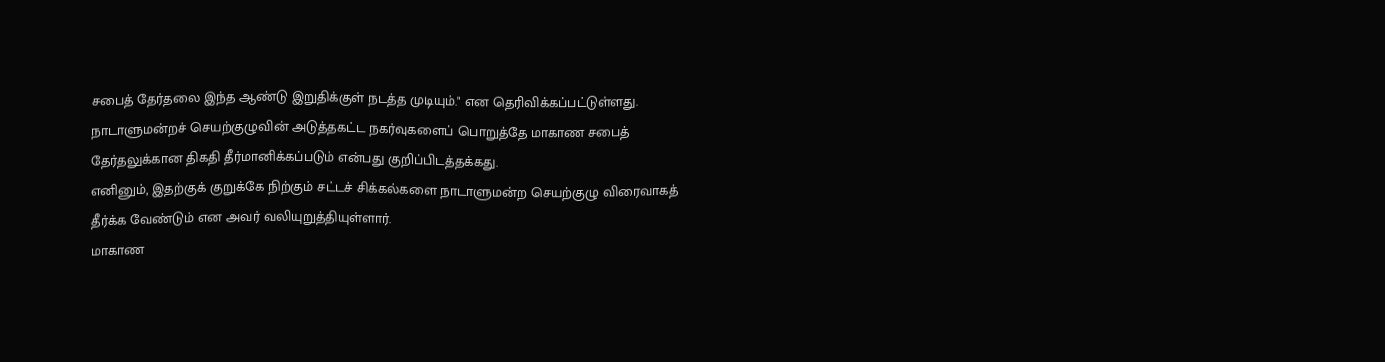சபைத் தேர்தலை இந்த ஆண்டு இறுதிக்குள் நடத்த முடியும்." என தெரிவிக்கப்பட்டுள்ளது.
நாடாளுமன்றச் செயற்குழுவின் அடுத்தகட்ட நகர்வுகளைப் பொறுத்தே மாகாண சபைத் தேர்தலுக்கான திகதி தீர்மானிக்கப்படும் என்பது குறிப்பிடத்தக்கது.
எனினும், இதற்குக் குறுக்கே நிற்கும் சட்டச் சிக்கல்களை நாடாளுமன்ற செயற்குழு விரைவாகத் தீர்க்க வேண்டும் என அவர் வலியுறுத்தியுள்ளார்.
மாகாண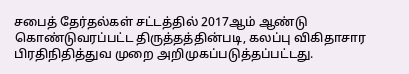சபைத் தேர்தல்கள் சட்டத்தில் 2017ஆம் ஆண்டு கொண்டுவரப்பட்ட திருத்தத்தின்படி, கலப்பு விகிதாசார பிரதிநிதித்துவ முறை அறிமுகப்படுத்தப்பட்டது.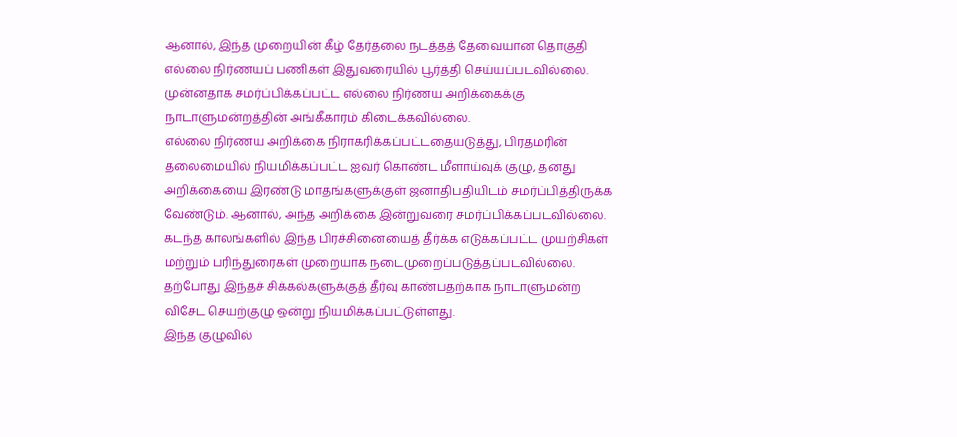ஆனால், இந்த முறையின் கீழ் தேர்தலை நடத்தத் தேவையான தொகுதி எல்லை நிர்ணயப் பணிகள் இதுவரையில் பூர்த்தி செய்யப்படவில்லை.
முன்னதாக சமர்ப்பிக்கப்பட்ட எல்லை நிர்ணய அறிக்கைக்கு நாடாளுமன்றத்தின் அங்கீகாரம் கிடைக்கவில்லை.
எல்லை நிர்ணய அறிக்கை நிராகரிக்கப்பட்டதையடுத்து, பிரதமரின் தலைமையில் நியமிக்கப்பட்ட ஐவர் கொண்ட மீளாய்வுக் குழு, தனது அறிக்கையை இரண்டு மாதங்களுக்குள் ஜனாதிபதியிடம் சமர்ப்பித்திருக்க வேண்டும். ஆனால், அந்த அறிக்கை இன்றுவரை சமர்ப்பிக்கப்படவில்லை.
கடந்த காலங்களில் இந்த பிரச்சினையைத் தீர்க்க எடுக்கப்பட்ட முயற்சிகள் மற்றும் பரிந்துரைகள் முறையாக நடைமுறைப்படுத்தப்படவில்லை.
தற்போது இந்தச் சிக்கல்களுக்குத் தீர்வு காண்பதற்காக நாடாளுமன்ற விசேட செயற்குழு ஒன்று நியமிக்கப்பட்டுள்ளது.
இந்த குழுவில்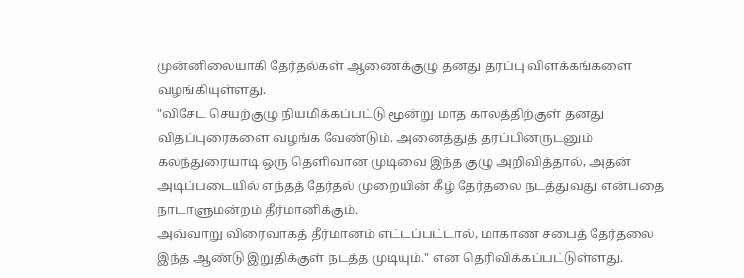முன்னிலையாகி தேர்தல்கள் ஆணைக்குழு தனது தரப்பு விளக்கங்களை வழங்கியுள்ளது.
"விசேட செயற்குழு நியமிக்கப்பட்டு மூன்று மாத காலத்திற்குள் தனது விதப்புரைகளை வழங்க வேண்டும். அனைத்துத் தரப்பினருடனும் கலந்துரையாடி ஒரு தெளிவான முடிவை இந்த குழு அறிவித்தால், அதன் அடிப்படையில் எந்தத் தேர்தல் முறையின் கீழ் தேர்தலை நடத்துவது என்பதை நாடாளுமன்றம் தீர்மானிக்கும்.
அவ்வாறு விரைவாகத் தீர்மானம் எட்டப்பட்டால், மாகாண சபைத் தேர்தலை இந்த ஆண்டு இறுதிக்குள் நடத்த முடியும்." என தெரிவிக்கப்பட்டுள்ளது.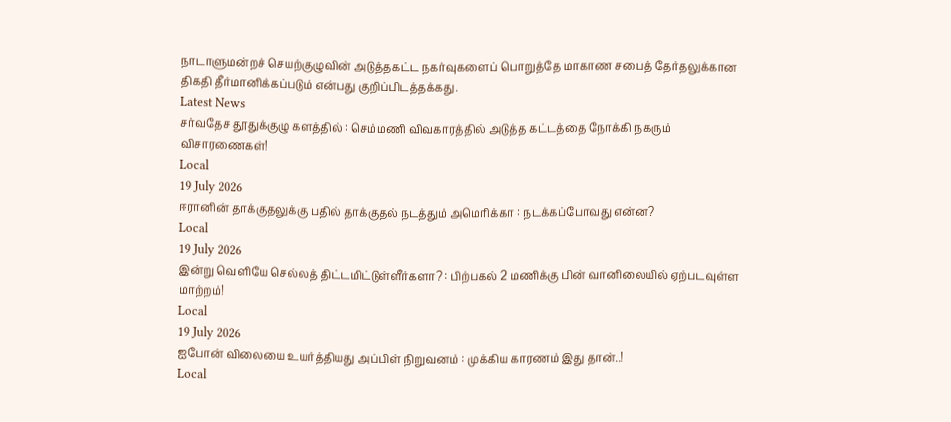நாடாளுமன்றச் செயற்குழுவின் அடுத்தகட்ட நகர்வுகளைப் பொறுத்தே மாகாண சபைத் தேர்தலுக்கான திகதி தீர்மானிக்கப்படும் என்பது குறிப்பிடத்தக்கது.
Latest News
சர்வதேச தூதுக்குழு களத்தில் : செம்மணி விவகாரத்தில் அடுத்த கட்டத்தை நோக்கி நகரும் விசாரணைகள்!
Local
19 July 2026
ஈரானின் தாக்குதலுக்கு பதில் தாக்குதல் நடத்தும் அமெரிக்கா : நடக்கப்போவது என்ன?
Local
19 July 2026
இன்று வெளியே செல்லத் திட்டமிட்டுள்ளீர்களா? : பிற்பகல் 2 மணிக்கு பின் வானிலையில் ஏற்படவுள்ள மாற்றம்!
Local
19 July 2026
ஐபோன் விலையை உயர்த்தியது அப்பிள் நிறுவனம் : முக்கிய காரணம் இது தான்..!
Local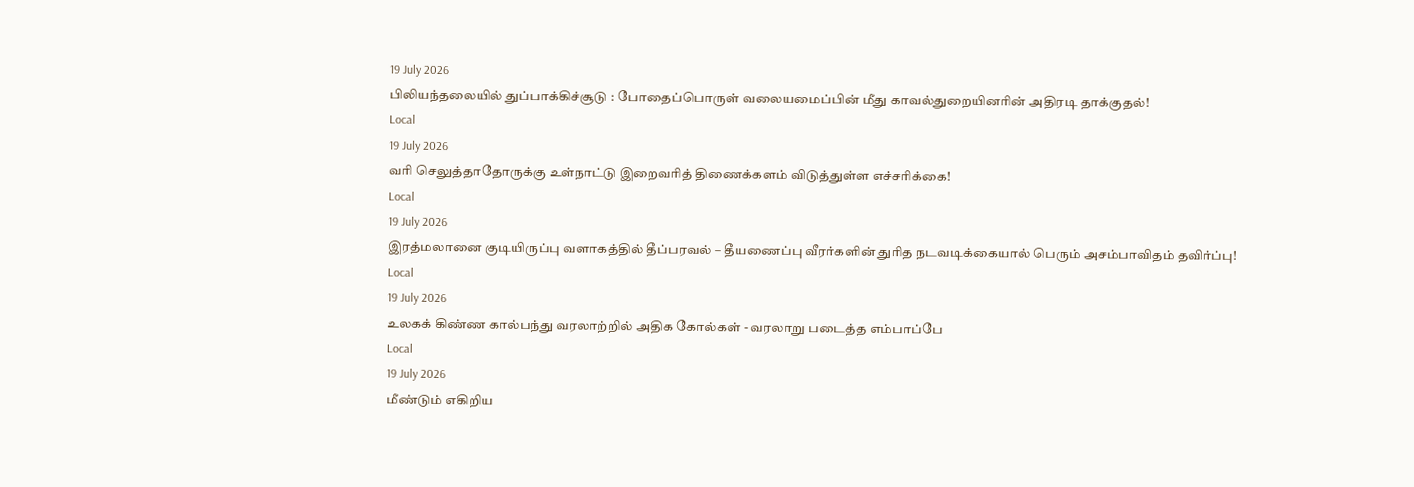19 July 2026
பிலியந்தலையில் துப்பாக்கிச்சூடு : போதைப்பொருள் வலையமைப்பின் மீது காவல்துறையினரின் அதிரடி தாக்குதல்!
Local
19 July 2026
வரி செலுத்தாதோருக்கு உள்நாட்டு இறைவரித் திணைக்களம் விடுத்துள்ள எச்சரிக்கை!
Local
19 July 2026
இரத்மலானை குடியிருப்பு வளாகத்தில் தீப்பரவல் – தீயணைப்பு வீரர்களின் துரித நடவடிக்கையால் பெரும் அசம்பாவிதம் தவிர்ப்பு!
Local
19 July 2026
உலகக் கிண்ண கால்பந்து வரலாற்றில் அதிக கோல்கள் - வரலாறு படைத்த எம்பாப்பே
Local
19 July 2026
மீண்டும் எகிறிய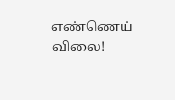எண்ணெய் விலை!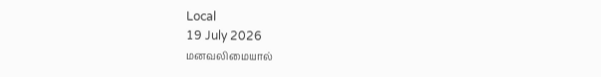Local
19 July 2026
மனவலிமையால்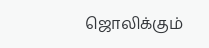ஜொலிக்கும்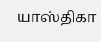யாஸ்திகா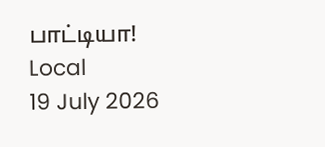பாட்டியா!
Local
19 July 2026